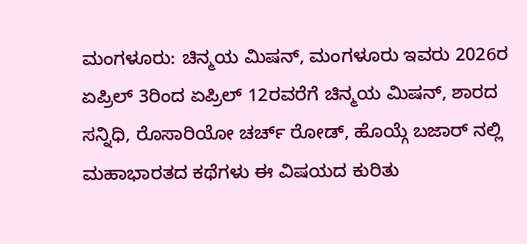ಮಂಗಳೂರು: ಚಿನ್ಮಯ ಮಿಷನ್, ಮಂಗಳೂರು ಇವರು 2026ರ ಏಪ್ರಿಲ್ 3ರಿಂದ ಏಪ್ರಿಲ್ 12ರವರೆಗೆ ಚಿನ್ಮಯ ಮಿಷನ್, ಶಾರದ ಸನ್ನಿಧಿ, ರೊಸಾರಿಯೋ ಚರ್ಚ್ ರೋಡ್, ಹೊಯ್ಗೆ ಬಜಾರ್ ನಲ್ಲಿ ಮಹಾಭಾರತದ ಕಥೆಗಳು ಈ ವಿಷಯದ ಕುರಿತು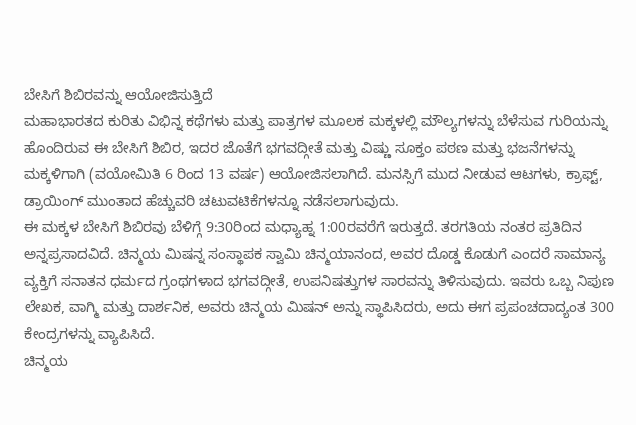ಬೇಸಿಗೆ ಶಿಬಿರವನ್ನು ಆಯೋಜಿಸುತ್ತಿದೆ
ಮಹಾಭಾರತದ ಕುರಿತು ವಿಭಿನ್ನ ಕಥೆಗಳು ಮತ್ತು ಪಾತ್ರಗಳ ಮೂಲಕ ಮಕ್ಕಳಲ್ಲಿ ಮೌಲ್ಯಗಳನ್ನು ಬೆಳೆಸುವ ಗುರಿಯನ್ನು ಹೊಂದಿರುವ ಈ ಬೇಸಿಗೆ ಶಿಬಿರ, ಇದರ ಜೊತೆಗೆ ಭಗವದ್ಗೀತೆ ಮತ್ತು ವಿಷ್ಣು ಸೂಕ್ತಂ ಪಠಣ ಮತ್ತು ಭಜನೆಗಳನ್ನು ಮಕ್ಕಳಿಗಾಗಿ (ವಯೋಮಿತಿ 6 ರಿಂದ 13 ವರ್ಷ) ಆಯೋಜಿಸಲಾಗಿದೆ. ಮನಸ್ಸಿಗೆ ಮುದ ನೀಡುವ ಆಟಗಳು, ಕ್ರಾಫ್ಟ್, ಡ್ರಾಯಿಂಗ್ ಮುಂತಾದ ಹೆಚ್ಚುವರಿ ಚಟುವಟಿಕೆಗಳನ್ನೂ ನಡೆಸಲಾಗುವುದು.
ಈ ಮಕ್ಕಳ ಬೇಸಿಗೆ ಶಿಬಿರವು ಬೆಳಿಗ್ಗೆ 9:30ರಿಂದ ಮಧ್ಯಾಹ್ನ 1:00ರವರೆಗೆ ಇರುತ್ತದೆ. ತರಗತಿಯ ನಂತರ ಪ್ರತಿದಿನ ಅನ್ನಪ್ರಸಾದವಿದೆ. ಚಿನ್ಮಯ ಮಿಷನ್ನ ಸಂಸ್ಥಾಪಕ ಸ್ವಾಮಿ ಚಿನ್ಮಯಾನಂದ, ಅವರ ದೊಡ್ಡ ಕೊಡುಗೆ ಎಂದರೆ ಸಾಮಾನ್ಯ ವ್ಯಕ್ತಿಗೆ ಸನಾತನ ಧರ್ಮದ ಗ್ರಂಥಗಳಾದ ಭಗವದ್ಗೀತೆ, ಉಪನಿಷತ್ತುಗಳ ಸಾರವನ್ನು ತಿಳಿಸುವುದು. ಇವರು ಒಬ್ಬ ನಿಪುಣ ಲೇಖಕ, ವಾಗ್ಮಿ ಮತ್ತು ದಾರ್ಶನಿಕ, ಅವರು ಚಿನ್ಮಯ ಮಿಷನ್ ಅನ್ನು ಸ್ಥಾಪಿಸಿದರು, ಅದು ಈಗ ಪ್ರಪಂಚದಾದ್ಯಂತ 300 ಕೇಂದ್ರಗಳನ್ನು ವ್ಯಾಪಿಸಿದೆ.
ಚಿನ್ಮಯ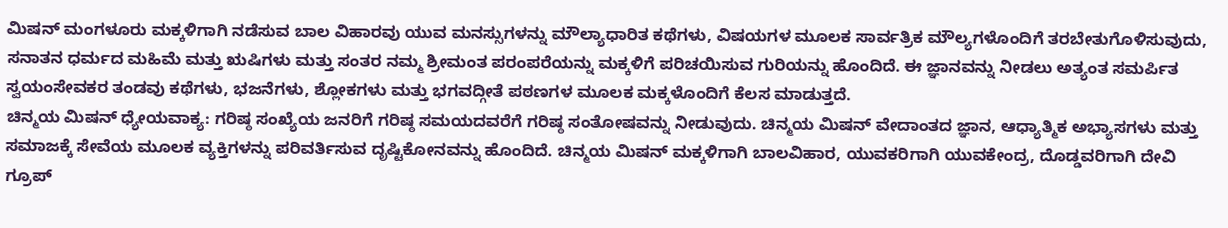ಮಿಷನ್ ಮಂಗಳೂರು ಮಕ್ಕಳಿಗಾಗಿ ನಡೆಸುವ ಬಾಲ ವಿಹಾರವು ಯುವ ಮನಸ್ಸುಗಳನ್ನು ಮೌಲ್ಯಾಧಾರಿತ ಕಥೆಗಳು, ವಿಷಯಗಳ ಮೂಲಕ ಸಾರ್ವತ್ರಿಕ ಮೌಲ್ಯಗಳೊಂದಿಗೆ ತರಬೇತುಗೊಳಿಸುವುದು, ಸನಾತನ ಧರ್ಮದ ಮಹಿಮೆ ಮತ್ತು ಋಷಿಗಳು ಮತ್ತು ಸಂತರ ನಮ್ಮ ಶ್ರೀಮಂತ ಪರಂಪರೆಯನ್ನು ಮಕ್ಕಳಿಗೆ ಪರಿಚಯಿಸುವ ಗುರಿಯನ್ನು ಹೊಂದಿದೆ. ಈ ಜ್ಞಾನವನ್ನು ನೀಡಲು ಅತ್ಯಂತ ಸಮರ್ಪಿತ ಸ್ವಯಂಸೇವಕರ ತಂಡವು ಕಥೆಗಳು, ಭಜನೆಗಳು, ಶ್ಲೋಕಗಳು ಮತ್ತು ಭಗವದ್ಗೀತೆ ಪಠಣಗಳ ಮೂಲಕ ಮಕ್ಕಳೊಂದಿಗೆ ಕೆಲಸ ಮಾಡುತ್ತದೆ.
ಚಿನ್ಮಯ ಮಿಷನ್ ಧ್ಯೇಯವಾಕ್ಯ: ಗರಿಷ್ಠ ಸಂಖ್ಯೆಯ ಜನರಿಗೆ ಗರಿಷ್ಠ ಸಮಯದವರೆಗೆ ಗರಿಷ್ಠ ಸಂತೋಷವನ್ನು ನೀಡುವುದು. ಚಿನ್ಮಯ ಮಿಷನ್ ವೇದಾಂತದ ಜ್ಞಾನ, ಆಧ್ಯಾತ್ಮಿಕ ಅಭ್ಯಾಸಗಳು ಮತ್ತು ಸಮಾಜಕ್ಕೆ ಸೇವೆಯ ಮೂಲಕ ವ್ಯಕ್ತಿಗಳನ್ನು ಪರಿವರ್ತಿಸುವ ದೃಷ್ಟಿಕೋನವನ್ನು ಹೊಂದಿದೆ. ಚಿನ್ಮಯ ಮಿಷನ್ ಮಕ್ಕಳಿಗಾಗಿ ಬಾಲವಿಹಾರ, ಯುವಕರಿಗಾಗಿ ಯುವಕೇಂದ್ರ, ದೊಡ್ಡವರಿಗಾಗಿ ದೇವಿ ಗ್ರೂಪ್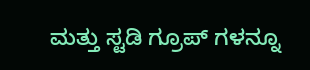ಮತ್ತು ಸ್ಟಡಿ ಗ್ರೂಪ್ ಗಳನ್ನೂ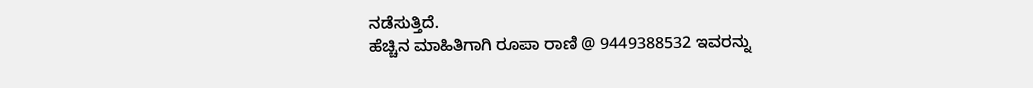ನಡೆಸುತ್ತಿದೆ.
ಹೆಚ್ಚಿನ ಮಾಹಿತಿಗಾಗಿ ರೂಪಾ ರಾಣಿ @ 9449388532 ಇವರನ್ನು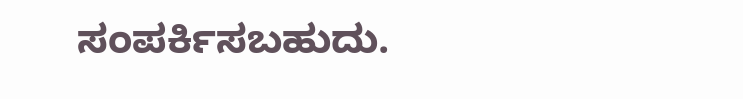ಸಂಪರ್ಕಿಸಬಹುದು.